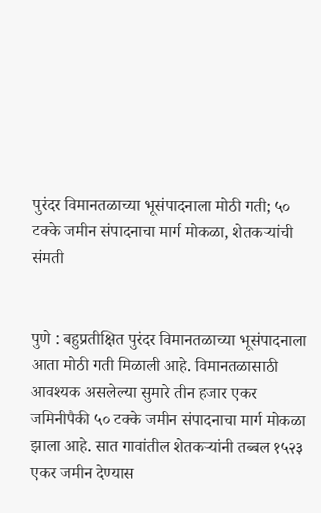पुरंदर विमानतळाच्या भूसंपादनाला मोठी गती; ५० टक्के जमीन संपादनाचा मार्ग मोकळा, शेतकऱ्यांची संमती


पुणे : बहुप्रतीक्षित पुरंदर विमानतळाच्या भूसंपादनाला आता मोठी गती मिळाली आहे. विमानतळासाठी आवश्यक असलेल्या सुमारे तीन हजार एकर जमिनीपैकी ५० टक्के जमीन संपादनाचा मार्ग मोकळा झाला आहे. सात गावांतील शेतकऱ्यांनी तब्बल १५२३ एकर जमीन देण्यास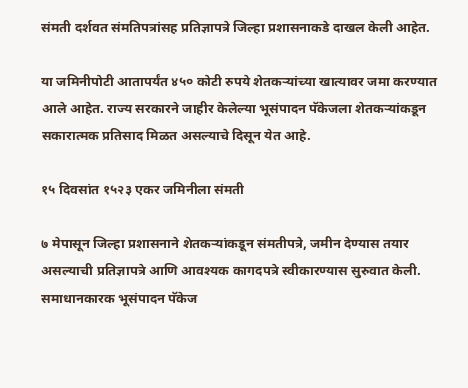संमती दर्शवत संमतिपत्रांसह प्रतिज्ञापत्रे जिल्हा प्रशासनाकडे दाखल केली आहेत.

या जमिनीपोटी आतापर्यंत ४५० कोटी रुपये शेतकऱ्यांच्या खात्यावर जमा करण्यात आले आहेत. राज्य सरकारने जाहीर केलेल्या भूसंपादन पॅकेजला शेतकऱ्यांकडून सकारात्मक प्रतिसाद मिळत असल्याचे दिसून येत आहे.

१५ दिवसांत १५२३ एकर जमिनीला संमती

७ मेपासून जिल्हा प्रशासनाने शेतकऱ्यांकडून संमतीपत्रे, जमीन देण्यास तयार असल्याची प्रतिज्ञापत्रे आणि आवश्यक कागदपत्रे स्वीकारण्यास सुरुवात केली. समाधानकारक भूसंपादन पॅकेज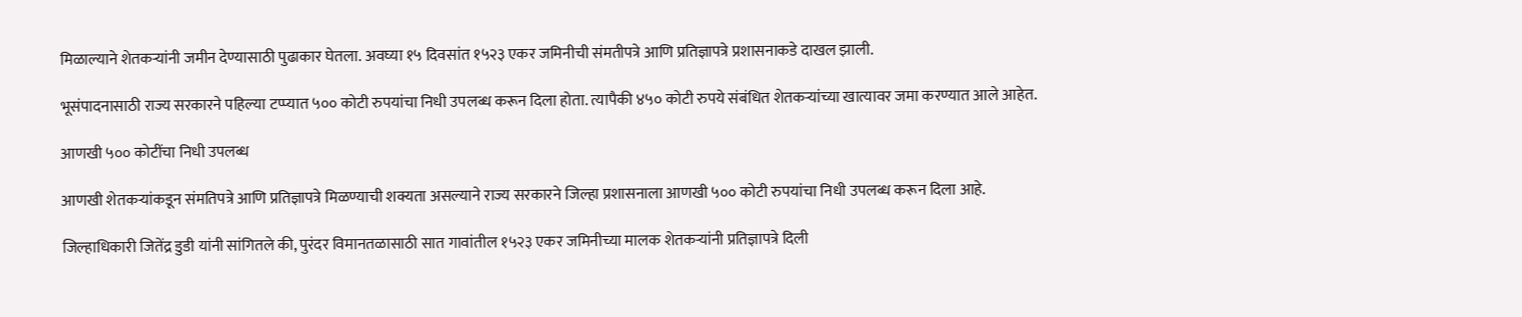मिळाल्याने शेतकऱ्यांनी जमीन देण्यासाठी पुढाकार घेतला. अवघ्या १५ दिवसांत १५२३ एकर जमिनीची संमतीपत्रे आणि प्रतिज्ञापत्रे प्रशासनाकडे दाखल झाली.

भूसंपादनासाठी राज्य सरकारने पहिल्या टप्प्यात ५०० कोटी रुपयांचा निधी उपलब्ध करून दिला होता. त्यापैकी ४५० कोटी रुपये संबंधित शेतकऱ्यांच्या खात्यावर जमा करण्यात आले आहेत.

आणखी ५०० कोटींचा निधी उपलब्ध

आणखी शेतकऱ्यांकडून संमतिपत्रे आणि प्रतिज्ञापत्रे मिळण्याची शक्यता असल्याने राज्य सरकारने जिल्हा प्रशासनाला आणखी ५०० कोटी रुपयांचा निधी उपलब्ध करून दिला आहे.

जिल्हाधिकारी जितेंद्र डुडी यांनी सांगितले की, पुरंदर विमानतळासाठी सात गावांतील १५२३ एकर जमिनीच्या मालक शेतकऱ्यांनी प्रतिज्ञापत्रे दिली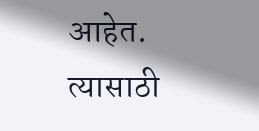आहेत. त्यासाठी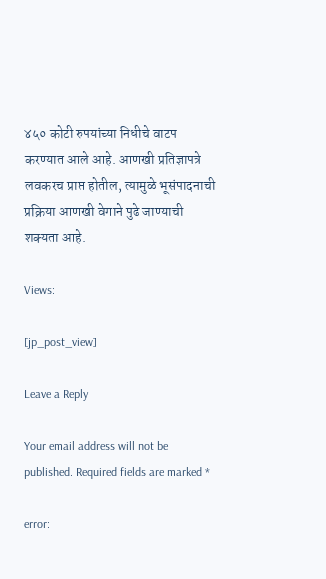४५० कोटी रुपयांच्या निधीचे वाटप करण्यात आले आहे. आणखी प्रतिज्ञापत्रे लवकरच प्राप्त होतील, त्यामुळे भूसंपादनाची प्रक्रिया आणखी वेगाने पुढे जाण्याची शक्यता आहे.

Views:

[jp_post_view]

Leave a Reply

Your email address will not be published. Required fields are marked *

error: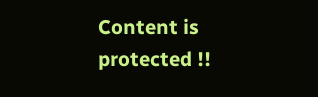Content is protected !!